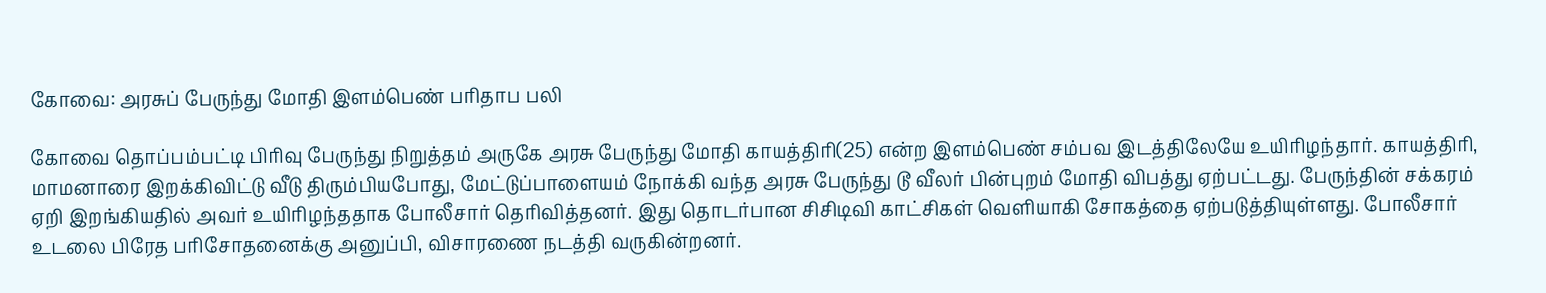கோவை: அரசுப் பேருந்து மோதி இளம்பெண் பரிதாப பலி

கோவை தொப்பம்பட்டி பிரிவு பேருந்து நிறுத்தம் அருகே அரசு பேருந்து மோதி காயத்திரி(25) என்ற இளம்பெண் சம்பவ இடத்திலேயே உயிரிழந்தார். காயத்திரி, மாமனாரை இறக்கிவிட்டு வீடு திரும்பியபோது, மேட்டுப்பாளையம் நோக்கி வந்த அரசு பேருந்து டூ வீலர் பின்புறம் மோதி விபத்து ஏற்பட்டது. பேருந்தின் சக்கரம் ஏறி இறங்கியதில் அவர் உயிரிழந்ததாக போலீசார் தெரிவித்தனர். இது தொடர்பான சிசிடிவி காட்சிகள் வெளியாகி சோகத்தை ஏற்படுத்தியுள்ளது. போலீசார் உடலை பிரேத பரிசோதனைக்கு அனுப்பி, விசாரணை நடத்தி வருகின்றனர்.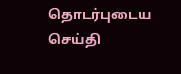தொடர்புடைய செய்தி